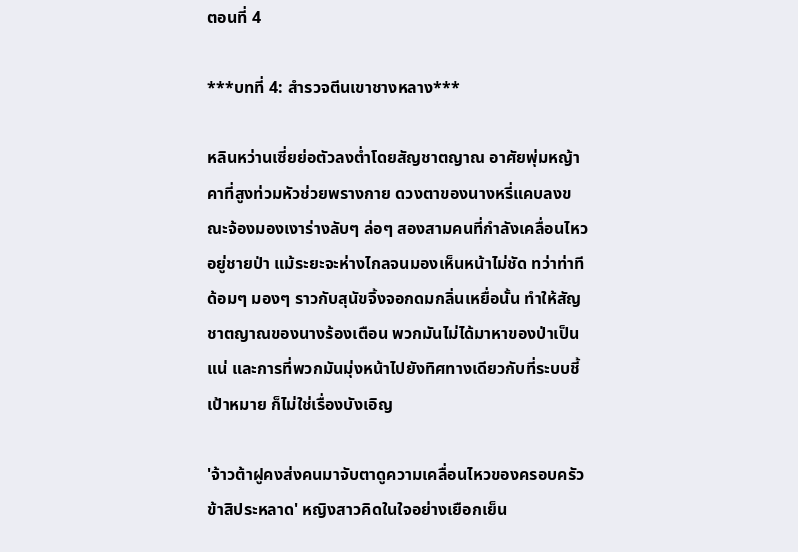ตอนที่ 4

***บทที่ 4: สำรวจตีนเขาชางหลาง***

หลินหว่านเซี่ยย่อตัวลงต่ำโดยสัญชาตญาณ อาศัยพุ่มหญ้าคาที่สูงท่วมหัวช่วยพรางกาย ดวงตาของนางหรี่แคบลงขณะจ้องมองเงาร่างลับๆ ล่อๆ สองสามคนที่กำลังเคลื่อนไหวอยู่ชายป่า แม้ระยะจะห่างไกลจนมองเห็นหน้าไม่ชัด ทว่าท่าทีด้อมๆ มองๆ ราวกับสุนัขจิ้งจอกดมกลิ่นเหยื่อนั้น ทำให้สัญชาตญาณของนางร้องเตือน พวกมันไม่ได้มาหาของป่าเป็นแน่ และการที่พวกมันมุ่งหน้าไปยังทิศทางเดียวกับที่ระบบชี้เป้าหมาย ก็ไม่ใช่เรื่องบังเอิญ

'จ้าวต้าฝูคงส่งคนมาจับตาดูความเคลื่อนไหวของครอบครัวข้าสิประหลาด' หญิงสาวคิดในใจอย่างเยือกเย็น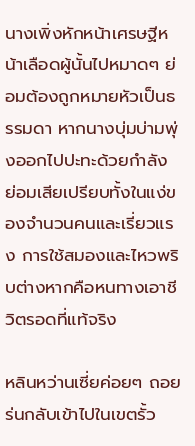นางเพิ่งหักหน้าเศรษฐีหน้าเลือดผู้นั้นไปหมาดๆ ย่อมต้องถูกหมายหัวเป็นธรรมดา หากนางบุ่มบ่ามพุ่งออกไปปะทะด้วยกำลัง ย่อมเสียเปรียบทั้งในแง่ของจำนวนคนและเรี่ยวแรง การใช้สมองและไหวพริบต่างหากคือหนทางเอาชีวิตรอดที่แท้จริง

หลินหว่านเซี่ยค่อยๆ ถอยร่นกลับเข้าไปในเขตรั้ว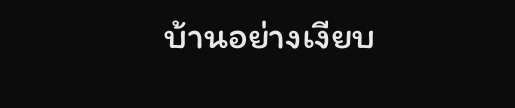บ้านอย่างเงียบ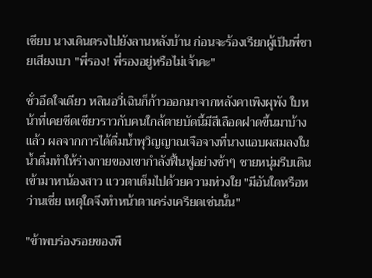เชียบ นางเดินตรงไปยังลานหลังบ้าน ก่อนจะร้องเรียกผู้เป็นพี่ชายเสียงเบา "พี่รอง! พี่รองอยู่หรือไม่เจ้าคะ"

ชั่วอึดใจเดียว หลินอวี่เฉินก็ก้าวออกมาจากหลังคาเพิงผุพัง ใบหน้าที่เคยซีดเซียวราวกับคนใกล้ตายบัดนี้มีสีเลือดฝาดขึ้นมาบ้างแล้ว ผลจากการได้ดื่มน้ำพุวิญญาณเจือจางที่นางแอบผสมลงในน้ำดื่มทำให้ร่างกายของเขากำลังฟื้นฟูอย่างช้าๆ ชายหนุ่มรีบเดินเข้ามาหาน้องสาว แววตาเต็มไปด้วยความห่วงใย "มีอันใดหรือหว่านเซี่ย เหตุใดจึงทำหน้าตาเคร่งเครียดเช่นนั้น"

"ข้าพบร่องรอยของพื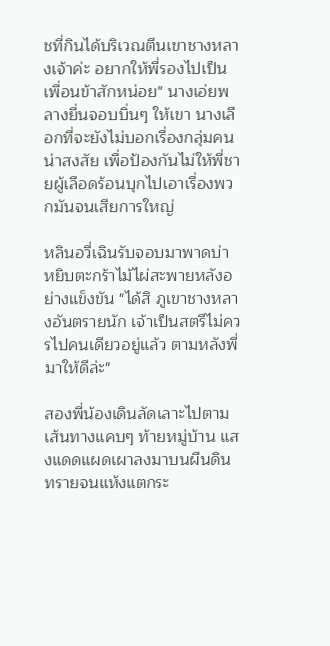ชที่กินได้บริเวณตีนเขาชางหลางเจ้าค่ะ อยากให้พี่รองไปเป็นเพื่อนข้าสักหน่อย" นางเอ่ยพลางยื่นจอบบิ่นๆ ให้เขา นางเลือกที่จะยังไม่บอกเรื่องกลุ่มคนน่าสงสัย เพื่อป้องกันไม่ให้พี่ชายผู้เลือดร้อนบุกไปเอาเรื่องพวกมันจนเสียการใหญ่

หลินอวี่เฉินรับจอบมาพาดบ่า หยิบตะกร้าไม้ไผ่สะพายหลังอย่างแข็งขัน "ได้สิ ภูเขาชางหลางอันตรายนัก เจ้าเป็นสตรีไม่ควรไปคนเดียวอยู่แล้ว ตามหลังพี่มาให้ดีล่ะ"

สองพี่น้องเดินลัดเลาะไปตามเส้นทางแคบๆ ท้ายหมู่บ้าน แสงแดดแผดเผาลงมาบนผืนดินทรายจนแห้งแตกระ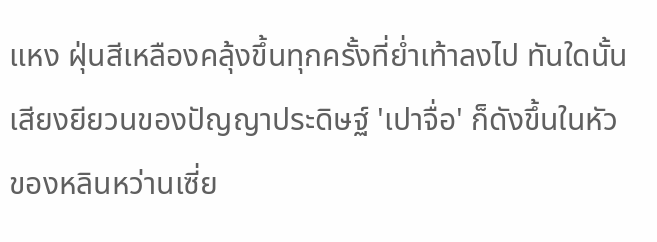แหง ฝุ่นสีเหลืองคลุ้งขึ้นทุกครั้งที่ย่ำเท้าลงไป ทันใดนั้น เสียงยียวนของปัญญาประดิษฐ์ 'เปาจื่อ' ก็ดังขึ้นในหัวของหลินหว่านเซี่ย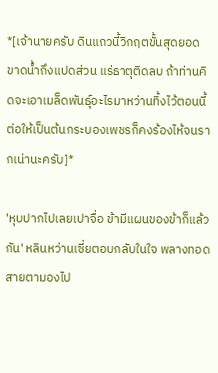*[เจ้านายครับ ดินแถวนี้วิกฤตขั้นสุดยอด ขาดน้ำถึงแปดส่วน แร่ธาตุติดลบ ถ้าท่านคิดจะเอาเมล็ดพันธุ์อะไรมาหว่านทิ้งไว้ตอนนี้ ต่อให้เป็นต้นกระบองเพชรก็คงร้องไห้จนรากเน่านะครับ]*

'หุบปากไปเลยเปาจื่อ ข้ามีแผนของข้าก็แล้วกัน' หลินหว่านเซี่ยตอบกลับในใจ พลางทอดสายตามองไป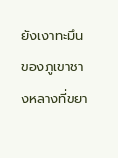ยังเงาทะมึนของภูเขาชางหลางที่ขยา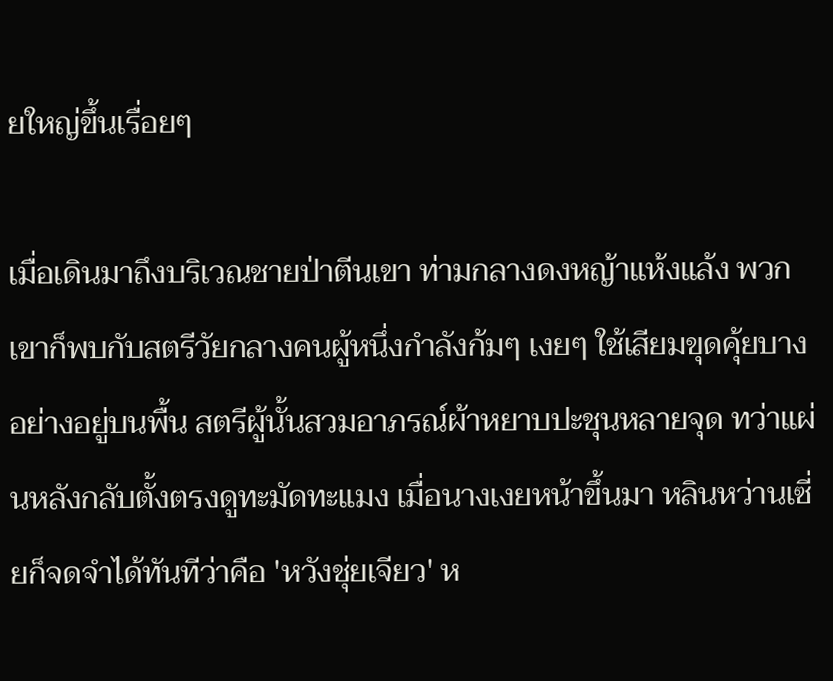ยใหญ่ขึ้นเรื่อยๆ

เมื่อเดินมาถึงบริเวณชายป่าตีนเขา ท่ามกลางดงหญ้าแห้งแล้ง พวกเขาก็พบกับสตรีวัยกลางคนผู้หนึ่งกำลังก้มๆ เงยๆ ใช้เสียมขุดคุ้ยบางอย่างอยู่บนพื้น สตรีผู้นั้นสวมอาภรณ์ผ้าหยาบปะชุนหลายจุด ทว่าแผ่นหลังกลับตั้งตรงดูทะมัดทะแมง เมื่อนางเงยหน้าขึ้นมา หลินหว่านเซี่ยก็จดจำได้ทันทีว่าคือ 'หวังชุ่ยเจียว' ห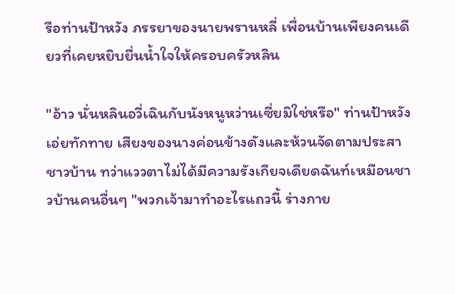รือท่านป้าหวัง ภรรยาของนายพรานหลี่ เพื่อนบ้านเพียงคนเดียวที่เคยหยิบยื่นน้ำใจให้ครอบครัวหลิน

"อ้าว นั่นหลินอวี่เฉินกับนังหนูหว่านเซี่ยมิใช่หรือ" ท่านป้าหวังเอ่ยทักทาย เสียงของนางค่อนข้างดังและห้วนจัดตามประสาชาวบ้าน ทว่าแววตาไม่ได้มีความรังเกียจเดียดฉันท์เหมือนชาวบ้านคนอื่นๆ "พวกเจ้ามาทำอะไรแถวนี้ ร่างกาย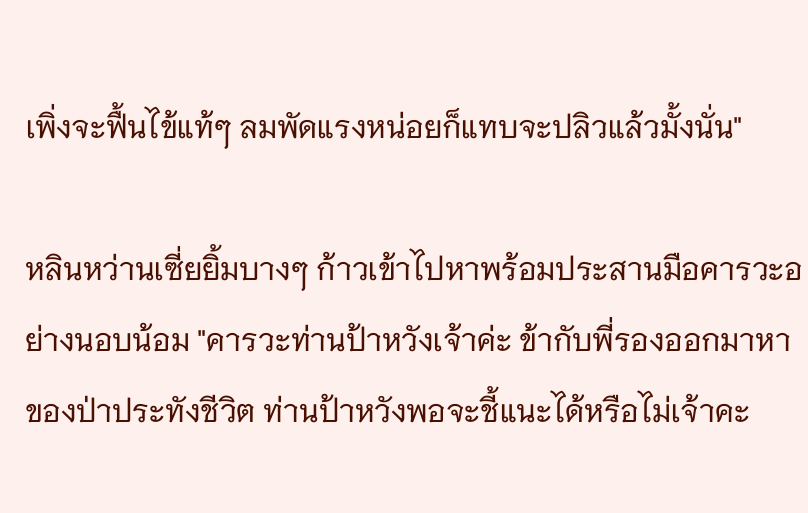เพิ่งจะฟื้นไข้แท้ๆ ลมพัดแรงหน่อยก็แทบจะปลิวแล้วมั้งนั่น"

หลินหว่านเซี่ยยิ้มบางๆ ก้าวเข้าไปหาพร้อมประสานมือคารวะอย่างนอบน้อม "คารวะท่านป้าหวังเจ้าค่ะ ข้ากับพี่รองออกมาหาของป่าประทังชีวิต ท่านป้าหวังพอจะชี้แนะได้หรือไม่เจ้าคะ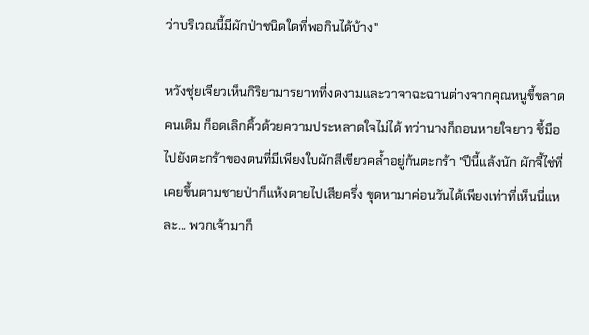ว่าบริเวณนี้มีผักป่าชนิดใดที่พอกินได้บ้าง"

หวังชุ่ยเจียวเห็นกิริยามารยาทที่งดงามและวาจาฉะฉานต่างจากคุณหนูขี้ขลาดคนเดิม ก็อดเลิกคิ้วด้วยความประหลาดใจไม่ได้ ทว่านางก็ถอนหายใจยาว ชี้มือไปยังตะกร้าของตนที่มีเพียงใบผักสีเขียวคล้ำอยู่ก้นตะกร้า "ปีนี้แล้งนัก ผักจี้ไช่ที่เคยขึ้นตามชายป่าก็แห้งตายไปเสียครึ่ง ขุดหามาค่อนวันได้เพียงเท่าที่เห็นนี่แหละ... พวกเจ้ามาก็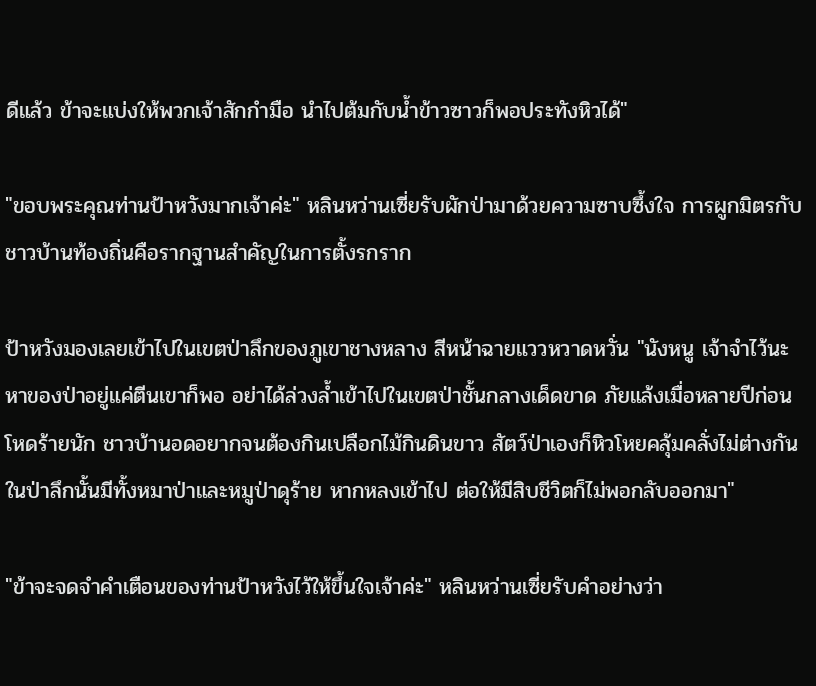ดีแล้ว ข้าจะแบ่งให้พวกเจ้าสักกำมือ นำไปต้มกับน้ำข้าวซาวก็พอประทังหิวได้"

"ขอบพระคุณท่านป้าหวังมากเจ้าค่ะ" หลินหว่านเซี่ยรับผักป่ามาด้วยความซาบซึ้งใจ การผูกมิตรกับชาวบ้านท้องถิ่นคือรากฐานสำคัญในการตั้งรกราก

ป้าหวังมองเลยเข้าไปในเขตป่าลึกของภูเขาชางหลาง สีหน้าฉายแววหวาดหวั่น "นังหนู เจ้าจำไว้นะ หาของป่าอยู่แค่ตีนเขาก็พอ อย่าได้ล่วงล้ำเข้าไปในเขตป่าชั้นกลางเด็ดขาด ภัยแล้งเมื่อหลายปีก่อนโหดร้ายนัก ชาวบ้านอดอยากจนต้องกินเปลือกไม้กินดินขาว สัตว์ป่าเองก็หิวโหยคลุ้มคลั่งไม่ต่างกัน ในป่าลึกนั้นมีทั้งหมาป่าและหมูป่าดุร้าย หากหลงเข้าไป ต่อให้มีสิบชีวิตก็ไม่พอกลับออกมา"

"ข้าจะจดจำคำเตือนของท่านป้าหวังไว้ให้ขึ้นใจเจ้าค่ะ" หลินหว่านเซี่ยรับคำอย่างว่า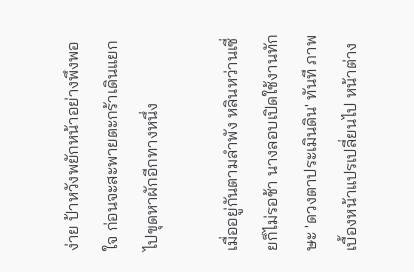ง่าย ป้าหวังพยักหน้าอย่างพึงพอใจ ก่อนจะสะพายตะกร้าเดินแยกไปขุดหาผักอีกทางหนึ่ง

เมื่ออยู่กันตามลำพัง หลินหว่านเซี่ยก็ไม่รอช้า นางลอบเปิดใช้งานทักษะ 'ดวงตาประเมินดิน' ทันที ภาพเบื้องหน้าแปรเปลี่ยนไป หน้าต่าง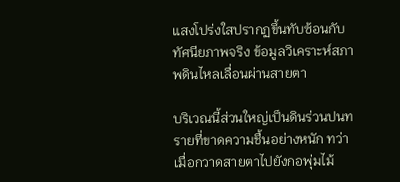แสงโปร่งใสปรากฏขึ้นทับซ้อนกับทัศนียภาพจริง ข้อมูลวิเคราะห์สภาพดินไหลเลื่อนผ่านสายตา

บริเวณนี้ส่วนใหญ่เป็นดินร่วนปนทรายที่ขาดความชื้นอย่างหนัก ทว่าเมื่อกวาดสายตาไปยังกอพุ่มไม้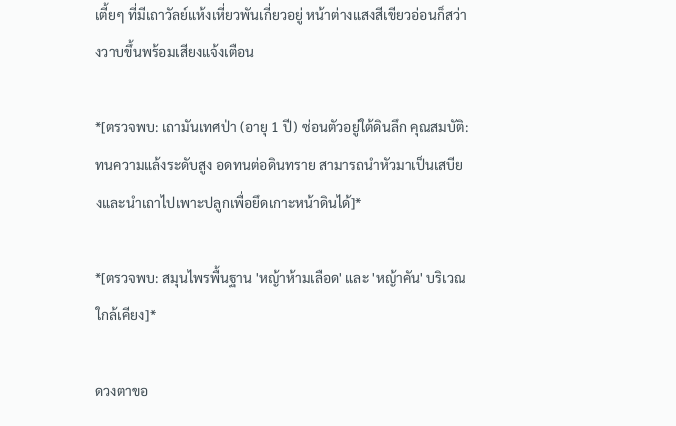เตี้ยๆ ที่มีเถาวัลย์แห้งเหี่ยวพันเกี่ยวอยู่ หน้าต่างแสงสีเขียวอ่อนก็สว่างวาบขึ้นพร้อมเสียงแจ้งเตือน

*[ตรวจพบ: เถามันเทศป่า (อายุ 1 ปี) ซ่อนตัวอยู่ใต้ดินลึก คุณสมบัติ: ทนความแล้งระดับสูง อดทนต่อดินทราย สามารถนำหัวมาเป็นเสบียงและนำเถาไปเพาะปลูกเพื่อยึดเกาะหน้าดินได้]*

*[ตรวจพบ: สมุนไพรพื้นฐาน 'หญ้าห้ามเลือด' และ 'หญ้าคัน' บริเวณใกล้เคียง]*

ดวงตาขอ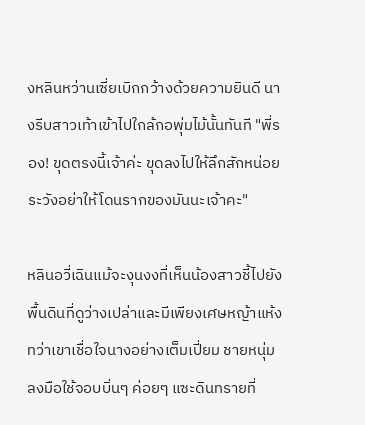งหลินหว่านเซี่ยเบิกกว้างด้วยความยินดี นางรีบสาวเท้าเข้าไปใกล้กอพุ่มไม้นั้นทันที "พี่รอง! ขุดตรงนี้เจ้าค่ะ ขุดลงไปให้ลึกสักหน่อย ระวังอย่าให้โดนรากของมันนะเจ้าคะ"

หลินอวี่เฉินแม้จะงุนงงที่เห็นน้องสาวชี้ไปยังพื้นดินที่ดูว่างเปล่าและมีเพียงเศษหญ้าแห้ง ทว่าเขาเชื่อใจนางอย่างเต็มเปี่ยม ชายหนุ่มลงมือใช้จอบบิ่นๆ ค่อยๆ แซะดินทรายที่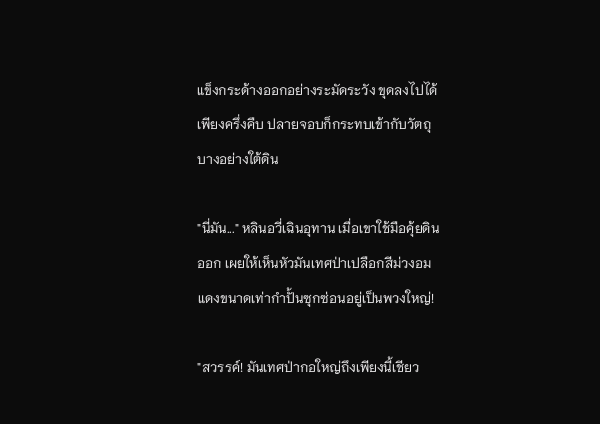แข็งกระด้างออกอย่างระมัดระวัง ขุดลงไปได้เพียงครึ่งคืบ ปลายจอบก็กระทบเข้ากับวัตถุบางอย่างใต้ดิน

"นี่มัน..." หลินอวี่เฉินอุทาน เมื่อเขาใช้มือคุ้ยดินออก เผยให้เห็นหัวมันเทศป่าเปลือกสีม่วงอมแดงขนาดเท่ากำปั้นซุกซ่อนอยู่เป็นพวงใหญ่!

"สวรรค์! มันเทศป่ากอใหญ่ถึงเพียงนี้เชียว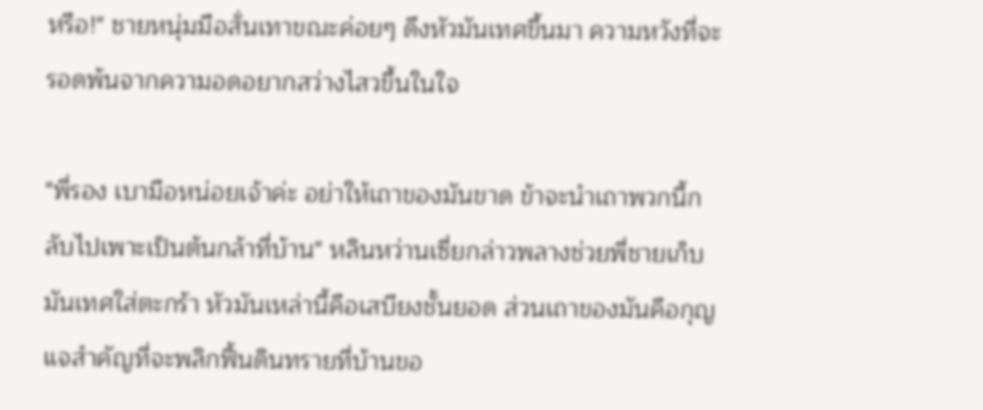หรือ!" ชายหนุ่มมือสั่นเทาขณะค่อยๆ ดึงหัวมันเทศขึ้นมา ความหวังที่จะรอดพ้นจากความอดอยากสว่างไสวขึ้นในใจ

"พี่รอง เบามือหน่อยเจ้าค่ะ อย่าให้เถาของมันขาด ข้าจะนำเถาพวกนี้กลับไปเพาะเป็นต้นกล้าที่บ้าน" หลินหว่านเซี่ยกล่าวพลางช่วยพี่ชายเก็บมันเทศใส่ตะกร้า หัวมันเหล่านี้คือเสบียงชั้นยอด ส่วนเถาของมันคือกุญแจสำคัญที่จะพลิกฟื้นดินทรายที่บ้านขอ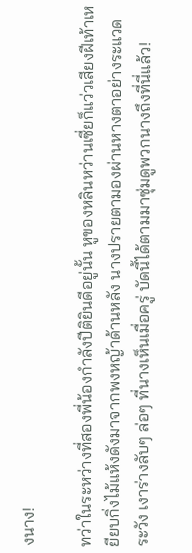งนาง!

ทว่าในระหว่างที่สองพี่น้องกำลังปีติยินดีอยู่นั้น หูของหลินหว่านเซี่ยก็แว่วเสียงฝีเท้าเหยียบกิ่งไม้แห้งดังมาจากพงหญ้าด้านหลัง นางปรายตามองผ่านหางตาอย่างระแวดระวัง เงาร่างลับๆ ล่อๆ ที่นางเห็นเมื่อครู่ บัดนี้ได้ตามมาซุ่มดูพวกนางถึงที่นี่แล้ว!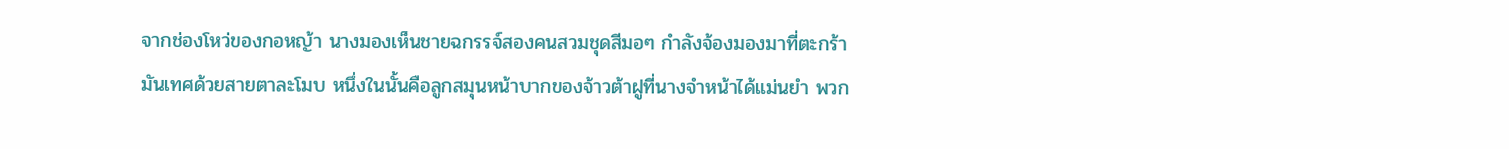จากช่องโหว่ของกอหญ้า นางมองเห็นชายฉกรรจ์สองคนสวมชุดสีมอๆ กำลังจ้องมองมาที่ตะกร้ามันเทศด้วยสายตาละโมบ หนึ่งในนั้นคือลูกสมุนหน้าบากของจ้าวต้าฝูที่นางจำหน้าได้แม่นยำ พวก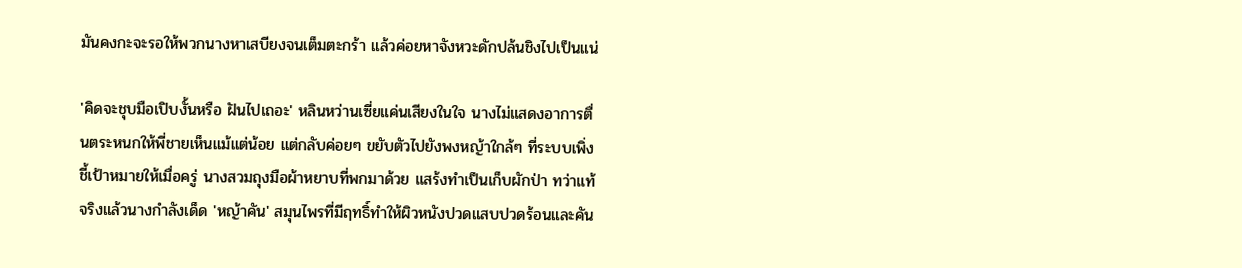มันคงกะจะรอให้พวกนางหาเสบียงจนเต็มตะกร้า แล้วค่อยหาจังหวะดักปล้นชิงไปเป็นแน่

'คิดจะชุบมือเปิบงั้นหรือ ฝันไปเถอะ' หลินหว่านเซี่ยแค่นเสียงในใจ นางไม่แสดงอาการตื่นตระหนกให้พี่ชายเห็นแม้แต่น้อย แต่กลับค่อยๆ ขยับตัวไปยังพงหญ้าใกล้ๆ ที่ระบบเพิ่งชี้เป้าหมายให้เมื่อครู่ นางสวมถุงมือผ้าหยาบที่พกมาด้วย แสร้งทำเป็นเก็บผักป่า ทว่าแท้จริงแล้วนางกำลังเด็ด 'หญ้าคัน' สมุนไพรที่มีฤทธิ์ทำให้ผิวหนังปวดแสบปวดร้อนและคัน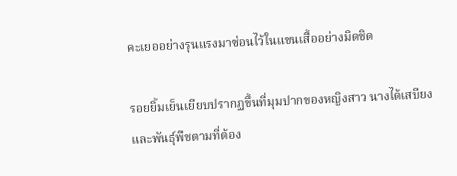คะเยออย่างรุนแรงมาซ่อนไว้ในแขนเสื้ออย่างมิดชิด

รอยยิ้มเย็นเยียบปรากฏขึ้นที่มุมปากของหญิงสาว นางได้เสบียงและพันธุ์พืชตามที่ต้อง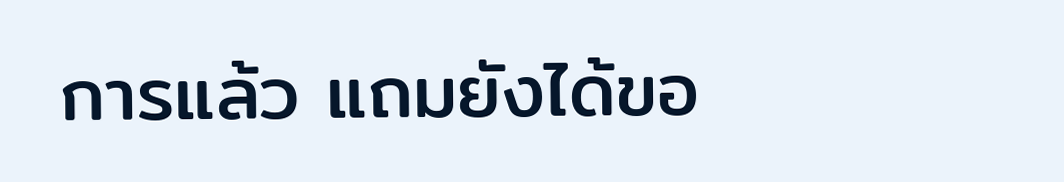การแล้ว แถมยังได้ขอ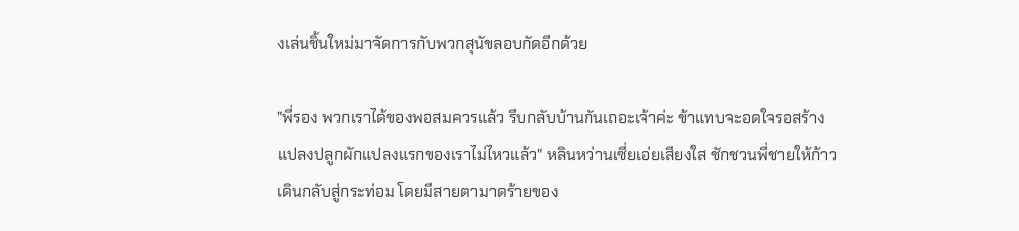งเล่นชิ้นใหม่มาจัดการกับพวกสุนัขลอบกัดอีกด้วย

"พี่รอง พวกเราได้ของพอสมควรแล้ว รีบกลับบ้านกันเถอะเจ้าค่ะ ข้าแทบจะอดใจรอสร้างแปลงปลูกผักแปลงแรกของเราไม่ไหวแล้ว" หลินหว่านเซี่ยเอ่ยเสียงใส ชักชวนพี่ชายให้ก้าวเดินกลับสู่กระท่อม โดยมีสายตามาดร้ายของ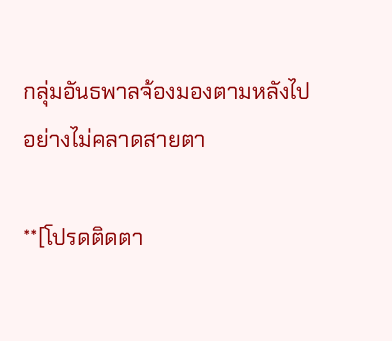กลุ่มอันธพาลจ้องมองตามหลังไปอย่างไม่คลาดสายตา

**[โปรดติดตา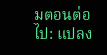มตอนต่อไป: แปลง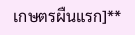เกษตรผืนแรก]**